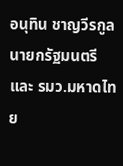อนุทิน ชาญวีรกูล นายกรัฐมนตรี และ รมว.มหาดไทย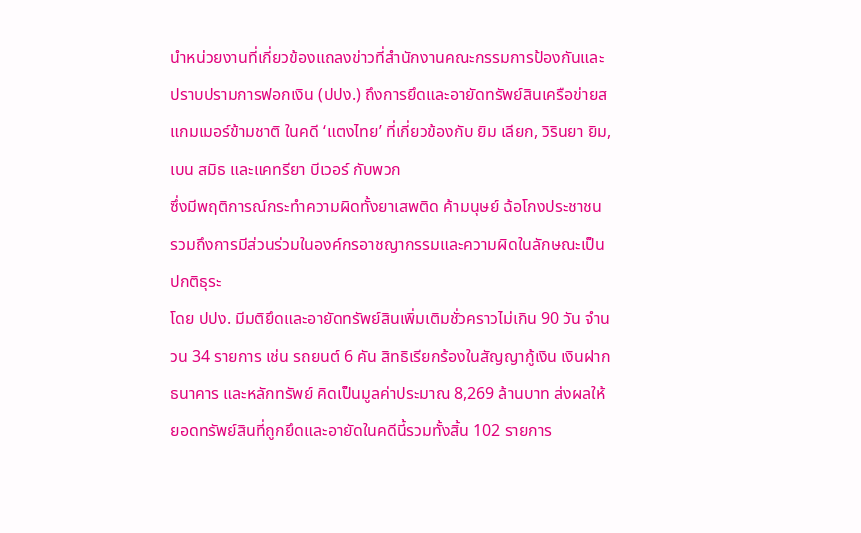นำหน่วยงานที่เกี่ยวข้องแถลงข่าวที่สำนักงานคณะกรรมการป้องกันและปราบปรามการฟอกเงิน (ปปง.) ถึงการยึดและอายัดทรัพย์สินเครือข่ายสแกมเมอร์ข้ามชาติ ในคดี ‘แตงไทย’ ที่เกี่ยวข้องกับ ยิม เลียก, วิรินยา ยิม, เบน สมิธ และแคทรียา บีเวอร์ กับพวก
ซึ่งมีพฤติการณ์กระทำความผิดทั้งยาเสพติด ค้ามนุษย์ ฉ้อโกงประชาชน รวมถึงการมีส่วนร่วมในองค์กรอาชญากรรมและความผิดในลักษณะเป็นปกติธุระ
โดย ปปง. มีมติยึดและอายัดทรัพย์สินเพิ่มเติมชั่วคราวไม่เกิน 90 วัน จำนวน 34 รายการ เช่น รถยนต์ 6 คัน สิทธิเรียกร้องในสัญญากู้เงิน เงินฝากธนาคาร และหลักทรัพย์ คิดเป็นมูลค่าประมาณ 8,269 ล้านบาท ส่งผลให้ยอดทรัพย์สินที่ถูกยึดและอายัดในคดีนี้รวมทั้งสิ้น 102 รายการ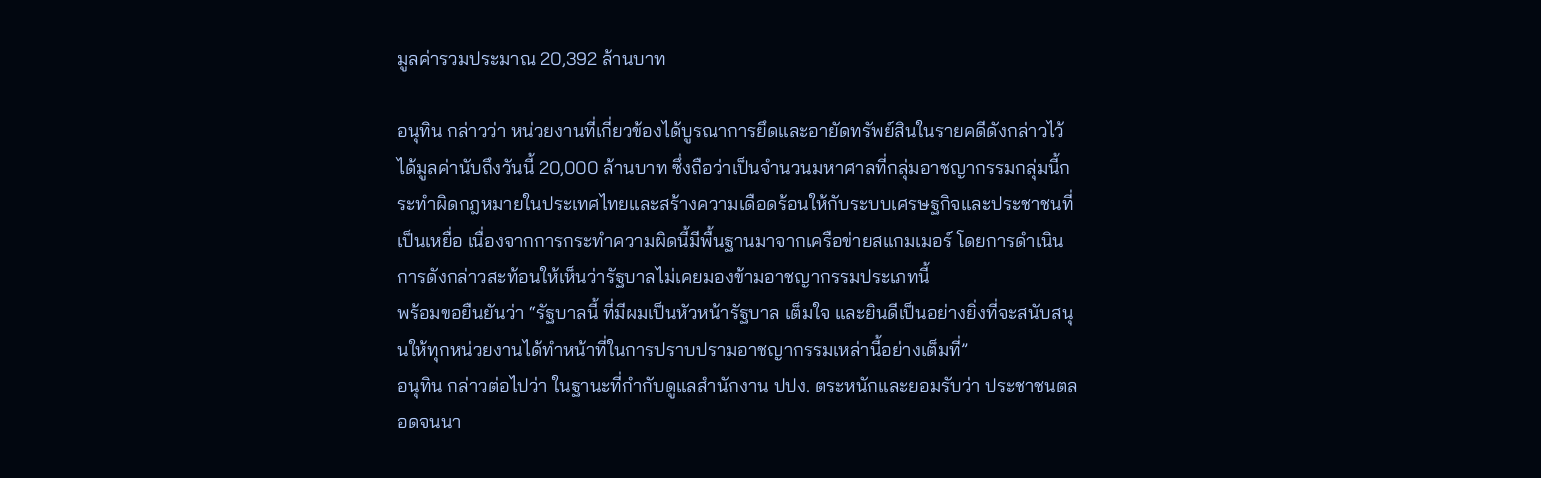มูลค่ารวมประมาณ 20,392 ล้านบาท

อนุทิน กล่าวว่า หน่วยงานที่เกี่ยวข้องได้บูรณาการยึดและอายัดทรัพย์สินในรายคดีดังกล่าวไว้ได้มูลค่านับถึงวันนี้ 20,000 ล้านบาท ซึ่งถือว่าเป็นจำนวนมหาศาลที่กลุ่มอาชญากรรมกลุ่มนี้กระทำผิดกฎหมายในประเทศไทยและสร้างความเดือดร้อนให้กับระบบเศรษฐกิจและประชาชนที่เป็นเหยื่อ เนื่องจากการกระทำความผิดนี้มีพื้นฐานมาจากเครือข่ายสแกมเมอร์ โดยการดำเนินการดังกล่าวสะท้อนให้เห็นว่ารัฐบาลไม่เคยมองข้ามอาชญากรรมประเภทนี้
พร้อมขอยืนยันว่า “รัฐบาลนี้ ที่มีผมเป็นหัวหน้ารัฐบาล เต็มใจ และยินดีเป็นอย่างยิ่งที่จะสนับสนุนให้ทุกหน่วยงานได้ทำหน้าที่ในการปราบปรามอาชญากรรมเหล่านี้อย่างเต็มที่”
อนุทิน กล่าวต่อไปว่า ในฐานะที่กำกับดูแลสำนักงาน ปปง. ตระหนักและยอมรับว่า ประชาชนตลอดจนนา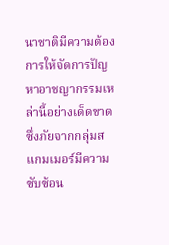นาชาติมีความต้องการให้จัดการปัญหาอาชญากรรมเหล่านี้อย่างเด็ดขาด ซึ่งภัยจากกลุ่มสแกมเมอร์มีความซับซ้อน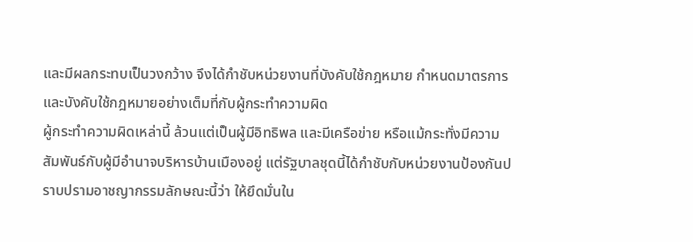และมีผลกระทบเป็นวงกว้าง จึงได้กำชับหน่วยงานที่บังคับใช้กฎหมาย กำหนดมาตรการและบังคับใช้กฎหมายอย่างเต็มที่กับผู้กระทำความผิด
ผู้กระทำความผิดเหล่านี้ ล้วนแต่เป็นผู้มีอิทธิพล และมีเครือข่าย หรือแม้กระทั่งมีความสัมพันธ์กับผู้มีอำนาจบริหารบ้านเมืองอยู่ แต่รัฐบาลชุดนี้ได้กำชับกับหน่วยงานป้องกันปราบปรามอาชญากรรมลักษณะนี้ว่า ให้ยึดมั่นใน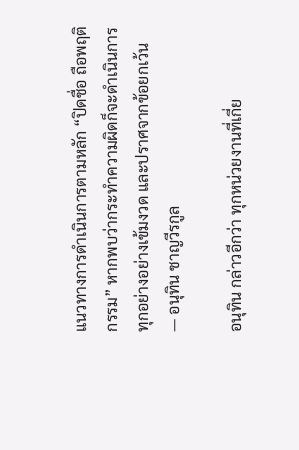แนวทางการดำเนินการตามหลัก “ปิดชื่อ ถือพฤติกรรม” หากพบว่ากระทำความผิดก็จะดำเนินการทุกอย่างอย่างเข้มงวด และปราศจากข้อยกเว้น
— อนุทิน ชาญวีรกูล

อนุทิน กล่าวอีกว่า ทุกหน่วยงานที่เกี่ย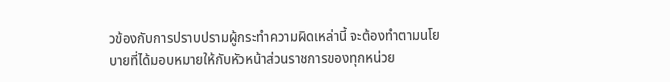วข้องกับการปราบปรามผู้กระทำความผิดเหล่านี้ จะต้องทำตามนโยบายที่ได้มอบหมายให้กับหัวหน้าส่วนราชการของทุกหน่วย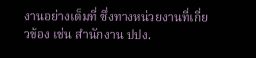งานอย่างเต็มที่ ซึ่งทางหน่วยงานที่เกี่ยวข้อง เช่น สำนักงาน ปปง.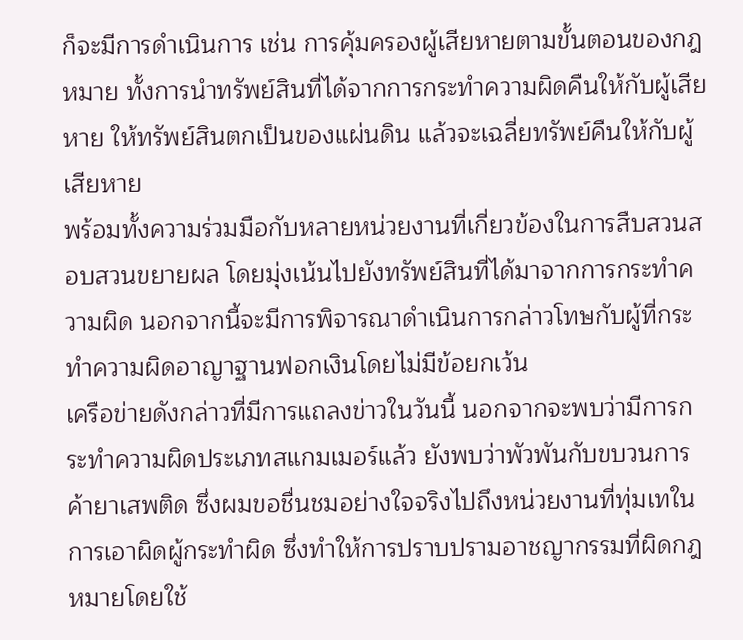ก็จะมีการดำเนินการ เช่น การคุ้มครองผู้เสียหายตามขั้นตอนของกฎหมาย ทั้งการนำทรัพย์สินที่ได้จากการกระทำความผิดคืนให้กับผู้เสียหาย ให้ทรัพย์สินตกเป็นของแผ่นดิน แล้วจะเฉลี่ยทรัพย์คืนให้กับผู้เสียหาย
พร้อมทั้งความร่วมมือกับหลายหน่วยงานที่เกี่ยวข้องในการสืบสวนสอบสวนขยายผล โดยมุ่งเน้นไปยังทรัพย์สินที่ได้มาจากการกระทำความผิด นอกจากนี้จะมีการพิจารณาดำเนินการกล่าวโทษกับผู้ที่กระทำความผิดอาญาฐานฟอกเงินโดยไม่มีข้อยกเว้น
เครือข่ายดังกล่าวที่มีการแถลงข่าวในวันนี้ นอกจากจะพบว่ามีการกระทำความผิดประเภทสแกมเมอร์แล้ว ยังพบว่าพัวพันกับขบวนการค้ายาเสพติด ซึ่งผมขอชื่นชมอย่างใจจริงไปถึงหน่วยงานที่ทุ่มเทในการเอาผิดผู้กระทำผิด ซึ่งทำให้การปราบปรามอาชญากรรมที่ผิดกฎหมายโดยใช้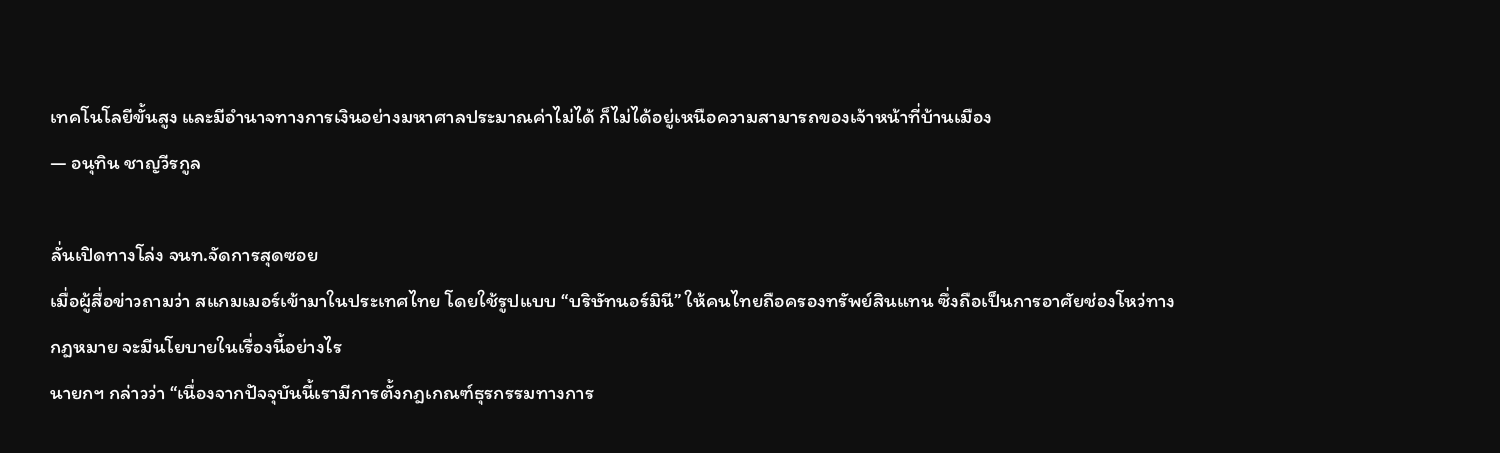เทคโนโลยีขั้นสูง และมีอำนาจทางการเงินอย่างมหาศาลประมาณค่าไม่ได้ ก็ไม่ได้อยู่เหนือความสามารถของเจ้าหน้าที่บ้านเมือง
— อนุทิน ชาญวีรกูล

ลั่นเปิดทางโล่ง จนท.จัดการสุดซอย
เมื่อผู้สื่อข่าวถามว่า สแกมเมอร์เข้ามาในประเทศไทย โดยใช้รูปแบบ “บริษัทนอร์มินี” ให้คนไทยถือครองทรัพย์สินแทน ซึ่งถือเป็นการอาศัยช่องโหว่ทางกฎหมาย จะมีนโยบายในเรื่องนี้อย่างไร
นายกฯ กล่าวว่า “เนื่องจากปัจจุบันนี้เรามีการตั้งกฎเกณฑ์ธุรกรรมทางการ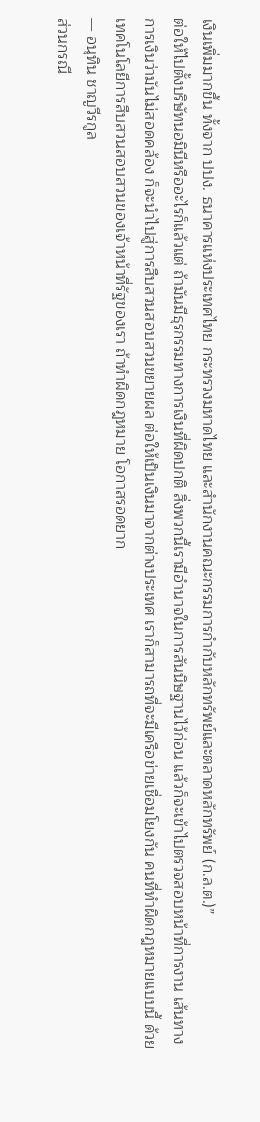เงินเพิ่มมากขึ้น ทั้งจาก ปปง. ธนาคารแห่งประเทศไทย กระทรวงมหาดไทย และสำนักงานคณะกรรมการกำกับหลักทรัพย์และตลาดหลักทรัพย์ (ก.ล.ต.)”
ต่อให้ไปตั้งบริษัทนอมินีหรืออะไรก็แล้วแต่ ถ้ามันมีธุรกรรมทางการเงินที่ผิดปกติ สิ่งพวกนี้เรามีอำนาจในการสันนิษฐานไว้ก่อน แล้วก็จะเข้าไปตรวจสอบหน้าที่การงาน เส้นทางการเงินว่ามันไม่สอดคล้อง ก็จะนำไปสู่การสืบสวนสอบสวนขยายผล ต่อให้เป็นเงินมาจากต่างประเทศ เราก็สามารถที่จะมีเครือข่ายเชื่อมโยงกัน คนที่ทำผิดกฎหมายแบบนี้ ด้วยเทคโนโลยีการสืบสวนสอบสวนของเจ้าหน้าที่รัฐของเรา ถ้าทำผิดกฎหมาย โอกาสรอดยาก
— อนุทิน ชาญวีรกูล
ส่วนกรณี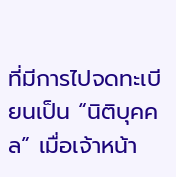ที่มีการไปจดทะเบียนเป็น “นิติบุคคล” เมื่อเจ้าหน้า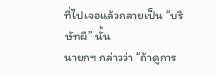ที่ไปเจอแล้วกลายเป็น “บริษัทผี” นั้น
นายกฯ กล่าวว่า “ถ้าดูการ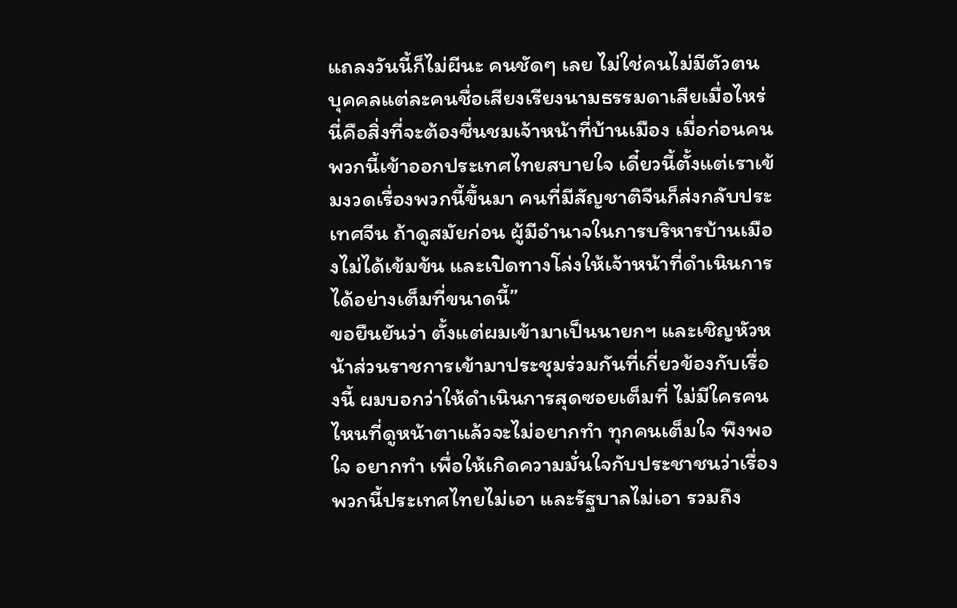แถลงวันนี้ก็ไม่ผีนะ คนชัดๆ เลย ไม่ใช่คนไม่มีตัวตน บุคคลแต่ละคนชื่อเสียงเรียงนามธรรมดาเสียเมื่อไหร่ นี่คือสิ่งที่จะต้องชื่นชมเจ้าหน้าที่บ้านเมือง เมื่อก่อนคนพวกนี้เข้าออกประเทศไทยสบายใจ เดี๋ยวนี้ตั้งแต่เราเข้มงวดเรื่องพวกนี้ขึ้นมา คนที่มีสัญชาติจีนก็ส่งกลับประเทศจีน ถ้าดูสมัยก่อน ผู้มีอำนาจในการบริหารบ้านเมืองไม่ได้เข้มข้น และเปิดทางโล่งให้เจ้าหน้าที่ดำเนินการได้อย่างเต็มที่ขนาดนี้”
ขอยืนยันว่า ตั้งแต่ผมเข้ามาเป็นนายกฯ และเชิญหัวหน้าส่วนราชการเข้ามาประชุมร่วมกันที่เกี่ยวข้องกับเรื่องนี้ ผมบอกว่าให้ดำเนินการสุดซอยเต็มที่ ไม่มีใครคนไหนที่ดูหน้าตาแล้วจะไม่อยากทำ ทุกคนเต็มใจ พึงพอใจ อยากทำ เพื่อให้เกิดความมั่นใจกับประชาชนว่าเรื่องพวกนี้ประเทศไทยไม่เอา และรัฐบาลไม่เอา รวมถึง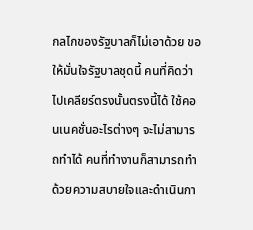กลไกของรัฐบาลก็ไม่เอาด้วย ขอให้มั่นใจรัฐบาลชุดนี้ คนที่คิดว่าไปเคลียร์ตรงนั้นตรงนี้ได้ ใช้คอนเนคชั่นอะไรต่างๆ จะไม่สามารถทำได้ คนที่ทำงานก็สามารถทำด้วยความสบายใจและดำเนินกา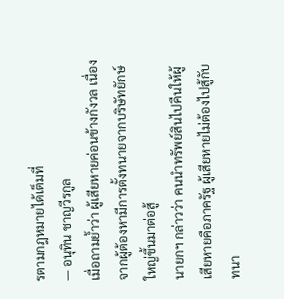รตามกฎหมายได้เต็มที่
— อนุทิน ชาญวีรกูล
เมื่อถามย้ำว่า ผู้เสียหายค่อนข้างกังวล เนื่องจากผู้ต้องหามีการตั้งทนายจากบริษัทยักษ์ใหญ่ขึ้นมาต่อสู้
นายกฯ กล่าวว่า คนนำทรัพย์สินไปคืนให้ผู้เสียหายคือภาครัฐ ผู้เสียหายไม่ต้องไปสู้กับทนา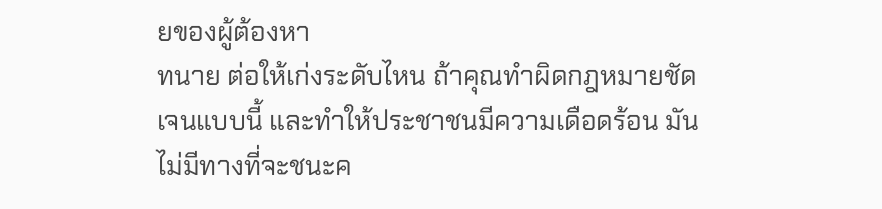ยของผู้ต้องหา
ทนาย ต่อให้เก่งระดับไหน ถ้าคุณทำผิดกฎหมายชัดเจนแบบนี้ และทำให้ประชาชนมีความเดือดร้อน มันไม่มีทางที่จะชนะค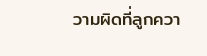วามผิดที่ลูกควา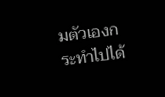มตัวเองกระทำไปได้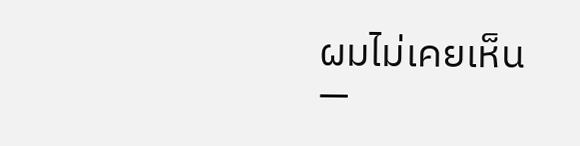ผมไม่เคยเห็น
—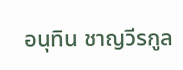อนุทิน ชาญวีรกูล